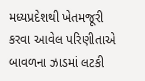મધ્યપ્રદેશથી ખેતમજૂરી કરવા આવેલ પરિણીતાએ બાવળના ઝાડમાં લટકી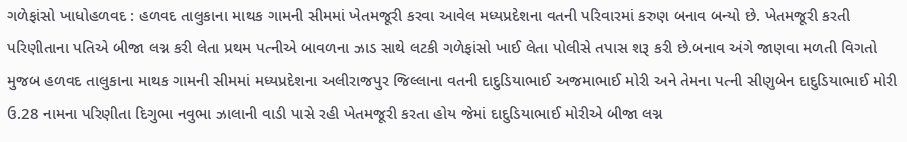ગળેફાંસો ખાધોહળવદ : હળવદ તાલુકાના માથક ગામની સીમમાં ખેતમજૂરી કરવા આવેલ મધ્યપ્રદેશના વતની પરિવારમાં કરુણ બનાવ બન્યો છે. ખેતમજૂરી કરતી પરિણીતાના પતિએ બીજા લગ્ન કરી લેતા પ્રથમ પત્નીએ બાવળના ઝાડ સાથે લટકી ગળેફાંસો ખાઈ લેતા પોલીસે તપાસ શરૂ કરી છે.બનાવ અંગે જાણવા મળતી વિગતો મુજબ હળવદ તાલુકાના માથક ગામની સીમમાં મધ્યપ્રદેશના અલીરાજપુર જિલ્લાના વતની દાદુડિયાભાઈ અજમાભાઈ મોરી અને તેમના પત્ની સીણુબેન દાદુડિયાભાઈ મોરી ઉ.28 નામના પરિણીતા દિગુભા નવુભા ઝાલાની વાડી પાસે રહી ખેતમજૂરી કરતા હોય જેમાં દાદુડિયાભાઈ મોરીએ બીજા લગ્ન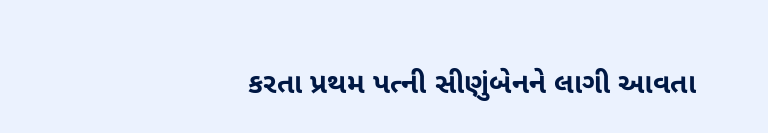કરતા પ્રથમ પત્ની સીણુંબેનને લાગી આવતા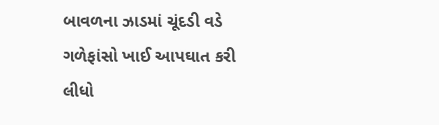બાવળના ઝાડમાં ચૂંદડી વડે ગળેફાંસો ખાઈ આપઘાત કરી લીધો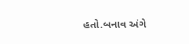હતો.બનાવ અંગે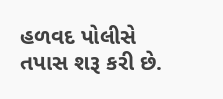હળવદ પોલીસે તપાસ શરૂ કરી છે.